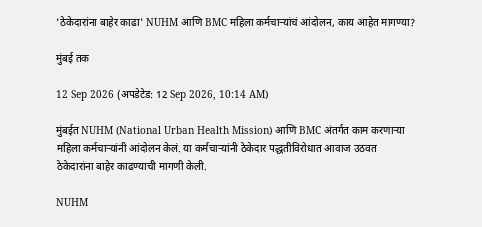'ठेकेदारांना बाहेर काढा' NUHM आणि BMC महिला कर्मचाऱ्यांचं आंदोलन, काय आहेत मागण्या?

मुंबई तक

12 Sep 2026 (अपडेटेड: 12 Sep 2026, 10:14 AM)

मुंबईत NUHM (National Urban Health Mission) आणि BMC अंतर्गत काम करणाऱ्या महिला कर्मचाऱ्यांनी आंदोलन केलं. या कर्मचाऱ्यांनी ठेकेदार पद्धतीविरोधात आवाज उठवत ठेकेदारांना बाहेर काढण्याची मागणी केली.

NUHM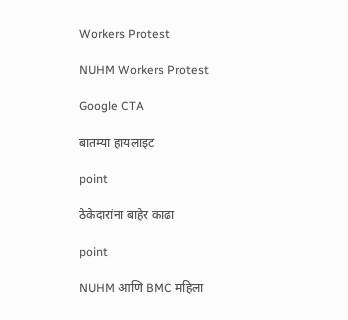Workers Protest

NUHM Workers Protest

Google CTA

बातम्या हायलाइट

point

ठेकेदारांना बाहेर काढा

point

NUHM आणि BMC महिला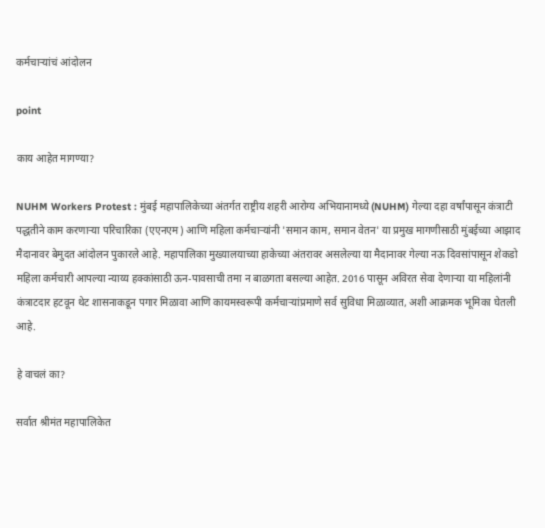कर्मचाऱ्यांचं आंदोलन

point

काय आहेत मागण्या?

NUHM Workers Protest : मुंबई महापालिकेच्या अंतर्गत राष्ट्रीय शहरी आरोग्य अभियानामध्ये (NUHM) गेल्या दहा वर्षांपासून कंत्राटी पद्धतीने काम करणाऱ्या परिचारिका (एएनएम) आणि महिला कर्मचाऱ्यांनी 'समान काम, समान वेतन' या प्रमुख मागणीसाठी मुंबईच्या आझाद मैदानावर बेमुदत आंदोलन पुकारले आहे. महापालिका मुख्यालयाच्या हाकेच्या अंतरावर असलेल्या या मैदानावर गेल्या नऊ दिवसांपासून शेकडो महिला कर्मचारी आपल्या न्याय्य हक्कांसाठी ऊन-पावसाची तमा न बाळगता बसल्या आहेत. 2016 पासून अविरत सेवा देणाऱ्या या महिलांनी कंत्राटदार हटवून थेट शासनाकडून पगार मिळावा आणि कायमस्वरूपी कर्मचाऱ्यांप्रमाणे सर्व सुविधा मिळाव्यात, अशी आक्रमक भूमिका घेतली आहे.

हे वाचलं का?

सर्वात श्रीमंत महापालिकेत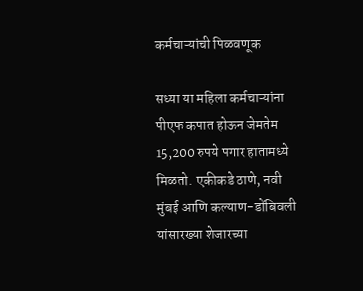कर्मचाऱ्यांची पिळवणूक

सध्या या महिला कर्मचाऱ्यांना पीएफ कपात होऊन जेमतेम 15,200 रुपये पगार हातामध्ये मिळतो. एकीकडे ठाणे, नवी मुंबई आणि कल्याण-डोंबिवली यांसारख्या शेजारच्या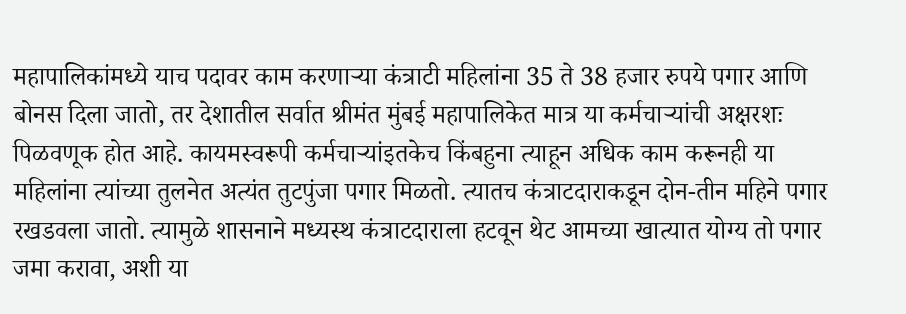महापालिकांमध्ये याच पदावर काम करणाऱ्या कंत्राटी महिलांना 35 ते 38 हजार रुपये पगार आणि बोनस दिला जातो, तर देशातील सर्वात श्रीमंत मुंबई महापालिकेत मात्र या कर्मचाऱ्यांची अक्षरशः पिळवणूक होत आहे. कायमस्वरूपी कर्मचाऱ्यांइतकेच किंबहुना त्याहून अधिक काम करूनही या महिलांना त्यांच्या तुलनेत अत्यंत तुटपुंजा पगार मिळतो. त्यातच कंत्राटदाराकडून दोन-तीन महिने पगार रखडवला जातो. त्यामुळे शासनाने मध्यस्थ कंत्राटदाराला हटवून थेट आमच्या खात्यात योग्य तो पगार जमा करावा, अशी या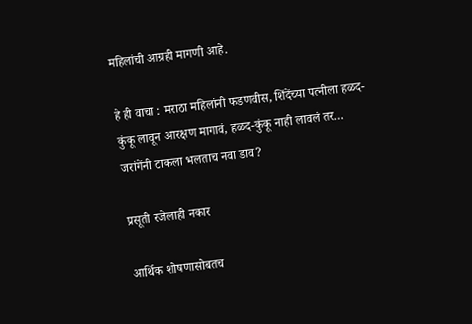महिलांची आग्रही मागणी आहे.

हे ही वाचा : मराठा महिलांनी फडणवीस, शिंदेंच्या पत्नीला हळद-कुंकू लावून आरक्षण मागावं, हळद-कुंकू नाही लावलं तर… जरांगेंनी टाकला भलताच नवा डाव?

प्रसूती रजेलाही नकार

आर्थिक शोषणासोबतच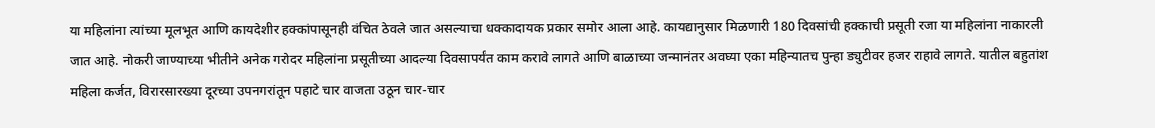या महिलांना त्यांच्या मूलभूत आणि कायदेशीर हक्कांपासूनही वंचित ठेवले जात असल्याचा धक्कादायक प्रकार समोर आला आहे. कायद्यानुसार मिळणारी 180 दिवसांची हक्काची प्रसूती रजा या महिलांना नाकारली जात आहे. नोकरी जाण्याच्या भीतीने अनेक गरोदर महिलांना प्रसूतीच्या आदल्या दिवसापर्यंत काम करावे लागते आणि बाळाच्या जन्मानंतर अवघ्या एका महिन्यातच पुन्हा ड्युटीवर हजर राहावे लागते. यातील बहुतांश महिला कर्जत, विरारसारख्या दूरच्या उपनगरांतून पहाटे चार वाजता उठून चार-चार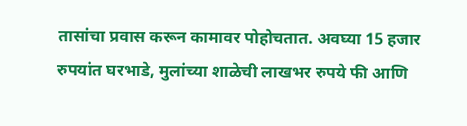तासांचा प्रवास करून कामावर पोहोचतात. अवघ्या 15 हजार रुपयांत घरभाडे, मुलांच्या शाळेची लाखभर रुपये फी आणि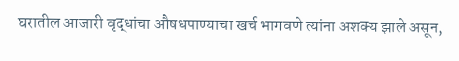घरातील आजारी वृद्धांचा औषधपाण्याचा खर्च भागवणे त्यांना अशक्य झाले असून,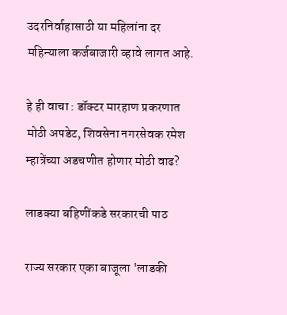उदरनिर्वाहासाठी या महिलांना दर महिन्याला कर्जबाजारी व्हावे लागत आहे.

हे ही वाचा : डॉक्टर मारहाण प्रकरणात मोठी अपडेट, शिवसेना नगरसेवक रमेश म्हात्रेंच्या अडचणीत होणार मोठी वाढ?

लाडक्या बहिणींकडे सरकारची पाठ

राज्य सरकार एका बाजूला 'लाडकी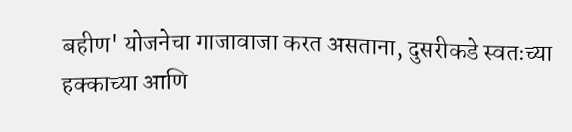बहीण' योजनेचा गाजावाजा करत असताना, दुसरीकडे स्वतःच्या हक्काच्या आणि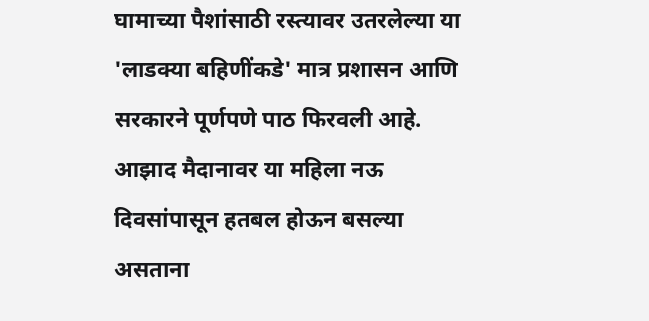घामाच्या पैशांसाठी रस्त्यावर उतरलेल्या या 'लाडक्या बहिणींकडे' मात्र प्रशासन आणि सरकारने पूर्णपणे पाठ फिरवली आहे. आझाद मैदानावर या महिला नऊ दिवसांपासून हतबल होऊन बसल्या असताना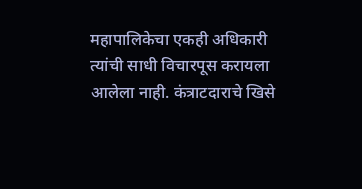महापालिकेचा एकही अधिकारी त्यांची साधी विचारपूस करायला आलेला नाही. कंत्राटदाराचे खिसे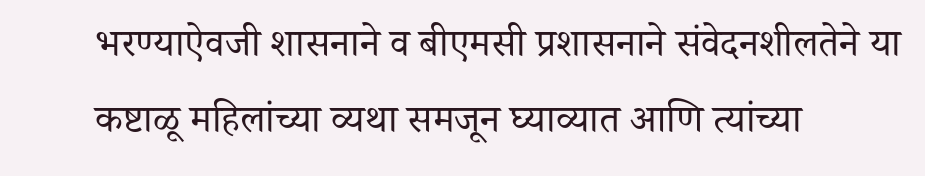भरण्याऐवजी शासनाने व बीएमसी प्रशासनाने संवेदनशीलतेने या कष्टाळू महिलांच्या व्यथा समजून घ्याव्यात आणि त्यांच्या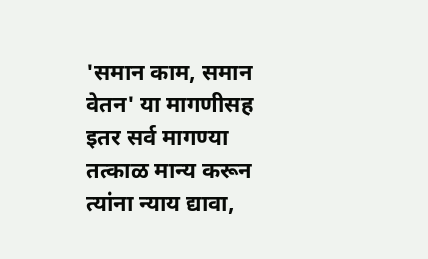'समान काम, समान वेतन' या मागणीसह इतर सर्व मागण्या तत्काळ मान्य करून त्यांना न्याय द्यावा,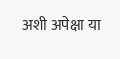अशी अपेक्षा या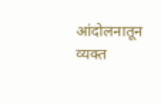आंदोलनातून व्यक्त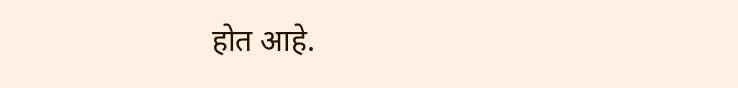होत आहे.